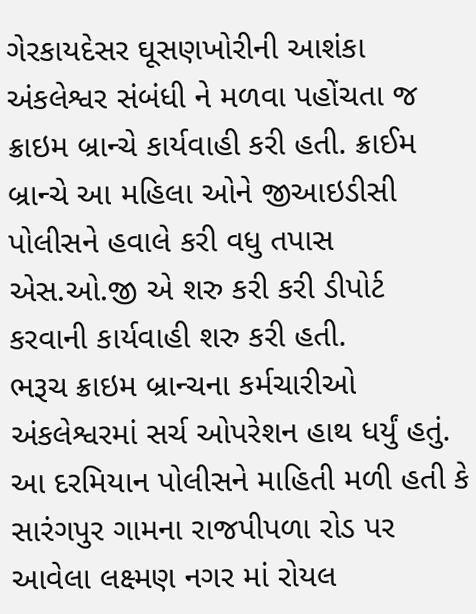ગેરકાયદેસર ઘૂસણખોરીની આશંકા અંકલેશ્વર સંબંધી ને મળવા પહોંચતા જ ક્રાઇમ બ્રાન્ચે કાર્યવાહી કરી હતી. ક્રાઈમ બ્રાન્ચે આ મહિલા ઓને જીઆઇડીસી પોલીસને હવાલે કરી વધુ તપાસ એસ.ઓ.જી એ શરુ કરી કરી ડીપોર્ટ કરવાની કાર્યવાહી શરુ કરી હતી.
ભરૂચ ક્રાઇમ બ્રાન્ચના કર્મચારીઓ અંકલેશ્વરમાં સર્ચ ઓપરેશન હાથ ધર્યું હતું. આ દરમિયાન પોલીસને માહિતી મળી હતી કે સારંગપુર ગામના રાજપીપળા રોડ પર આવેલા લક્ષ્મણ નગર માં રોયલ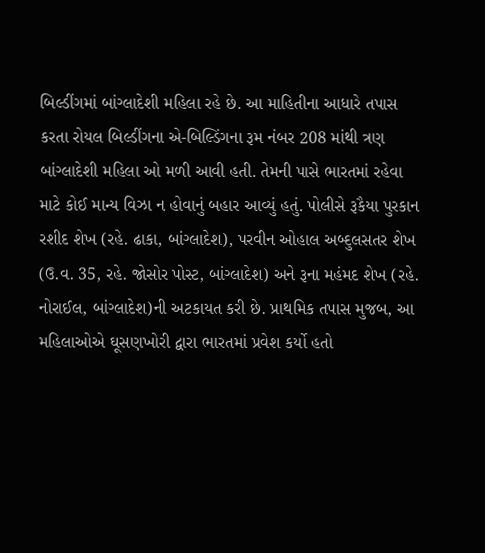બિલ્ડીંગમાં બાંગ્લાદેશી મહિલા રહે છે. આ માહિતીના આધારે તપાસ કરતા રોયલ બિલ્ડીંગના એ-બિલ્ડિંગના રૂમ નંબર 208 માંથી ત્રણ બાંગ્લાદેશી મહિલા ઓ મળી આવી હતી. તેમની પાસે ભારતમાં રહેવા માટે કોઈ માન્ય વિઝા ન હોવાનું બહાર આવ્યું હતું. પોલીસે રૂકૈયા પુરકાન રશીદ શેખ (રહે. ઢાકા, બાંગ્લાદેશ), પરવીન ઓહાલ અબ્દુલસતર શેખ (ઉ.વ. 35, રહે. જોસોર પોસ્ટ, બાંગ્લાદેશ) અને રૂના મહંમદ શેખ (રહે. નોરાઈલ, બાંગ્લાદેશ)ની અટકાયત કરી છે. પ્રાથમિક તપાસ મુજબ, આ મહિલાઓએ ઘૂસણખોરી દ્વારા ભારતમાં પ્રવેશ કર્યો હતો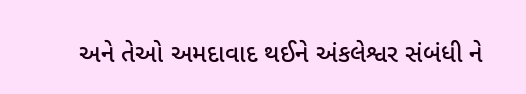અને તેઓ અમદાવાદ થઈને અંકલેશ્વર સંબંધી ને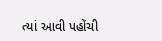ત્યાં આવી પહોંચી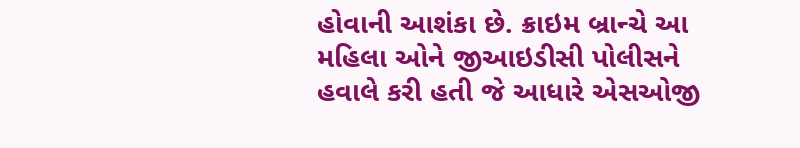હોવાની આશંકા છે. ક્રાઇમ બ્રાન્ચે આ મહિલા ઓને જીઆઇડીસી પોલીસને હવાલે કરી હતી જે આધારે એસઓજી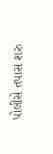પોલીસે તપાસ શરુ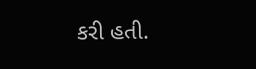કરી હતી.